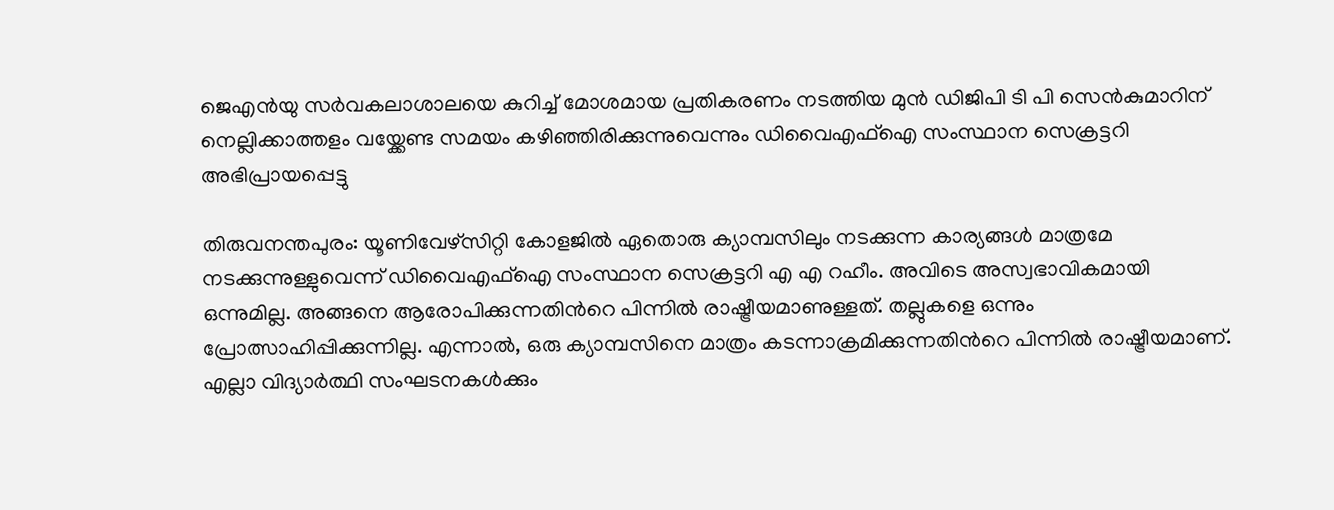ജെഎന്‍യു സര്‍വകലാശാലയെ കുറിച്ച് മോശമായ പ്രതികരണം നടത്തിയ മുന്‍ ഡിജിപി ടി പി സെന്‍കുമാറിന് നെല്ലിക്കാത്തളം വയ്ക്കേണ്ട സമയം കഴിഞ്ഞിരിക്കുന്നുവെന്നും ഡിവൈഎഫ്ഐ സംസ്ഥാന സെക്രട്ടറി അഭിപ്രായപ്പെട്ടു

തിരുവനന്തപുരം: യൂണിവേഴ്സിറ്റി കോളജില്‍ ഏതൊരു ക്യാമ്പസിലും നടക്കുന്ന കാര്യങ്ങള്‍ മാത്രമേ നടക്കുന്നുള്ളുവെന്ന് ഡിവൈഎഫ്ഐ സംസ്ഥാന സെക്രട്ടറി എ എ റഹീം. അവിടെ അസ്വഭാവികമായി ഒന്നുമില്ല. അങ്ങനെ ആരോപിക്കുന്നതിന്‍റെ പിന്നില്‍ രാഷ്ട്രീയമാണുള്ളത്. തല്ലുകളെ ഒന്നും പ്രോത്സാഹിപ്പിക്കുന്നില്ല. എന്നാല്‍, ഒരു ക്യാമ്പസിനെ മാത്രം കടന്നാക്രമിക്കുന്നതിന്‍റെ പിന്നില്‍ രാഷ്ട്രീയമാണ്. എല്ലാ വിദ്യാര്‍ത്ഥി സംഘടനകള്‍ക്കും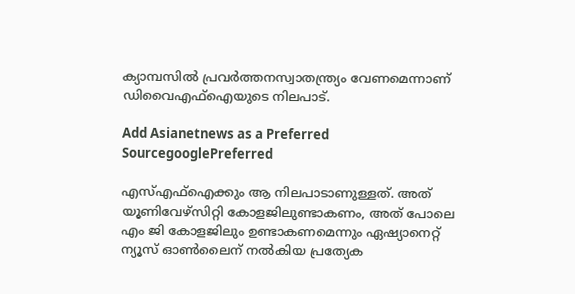ക്യാമ്പസില്‍ പ്രവര്‍ത്തനസ്വാതന്ത്ര്യം വേണമെന്നാണ് ഡിവൈഎഫ്ഐയുടെ നിലപാട്.

Add Asianetnews as a Preferred SourcegooglePreferred

എസ്എഫ്ഐക്കും ആ നിലപാടാണുള്ളത്. അത് യൂണിവേഴ്സിറ്റി കോളജിലുണ്ടാകണം, അത് പോലെ എം ജി കോളജിലും ഉണ്ടാകണമെന്നും ഏഷ്യാനെറ്റ് ന്യൂസ് ഓണ്‍ലൈന് നല്‍കിയ പ്രത്യേക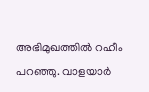അഭിമുഖത്തില്‍ റഹീം പറഞ്ഞു. വാളയാര്‍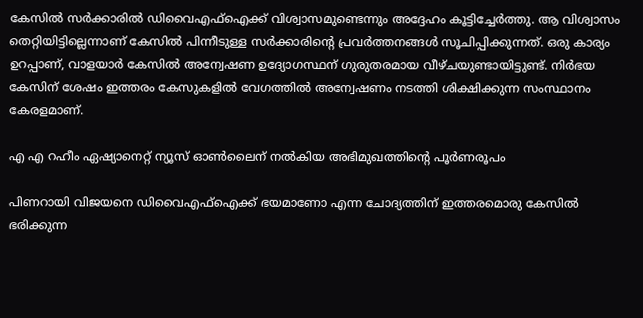കേസില്‍ സര്‍ക്കാരില്‍ ഡിവൈഎഫ്ഐക്ക് വിശ്വാസമുണ്ടെന്നും അദ്ദേഹം കൂട്ടിച്ചേര്‍ത്തു. ആ വിശ്വാസം തെറ്റിയിട്ടില്ലെന്നാണ് കേസില്‍ പിന്നീടുള്ള സര്‍ക്കാരിന്‍റെ പ്രവര്‍ത്തനങ്ങള്‍ സൂചിപ്പിക്കുന്നത്. ഒരു കാര്യം ഉറപ്പാണ്, വാളയാര്‍ കേസില്‍ അന്വേഷണ ഉദ്യോഗസ്ഥന് ഗുരുതരമായ വീഴ്ചയുണ്ടായിട്ടുണ്ട്. നിര്‍ഭയ കേസിന് ശേഷം ഇത്തരം കേസുകളില്‍ വേഗത്തില്‍ അന്വേഷണം നടത്തി ശിക്ഷിക്കുന്ന സംസ്ഥാനം കേരളമാണ്.

എ എ റഹീം ഏഷ്യാനെറ്റ് ന്യൂസ് ഓണ്‍ലൈന് നല്‍കിയ അഭിമുഖത്തിന്‍റെ പൂര്‍ണരൂപം

പിണറായി വിജയനെ ഡിവൈഎഫ്ഐക്ക് ഭയമാണോ എന്ന ചോദ്യത്തിന് ഇത്തരമൊരു കേസില്‍ ഭരിക്കുന്ന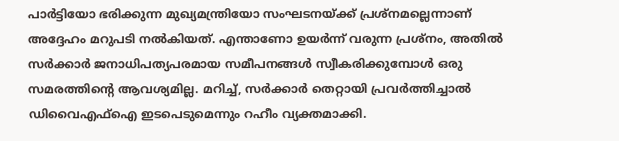പാര്‍ട്ടിയോ ഭരിക്കുന്ന മുഖ്യമന്ത്രിയോ സംഘടനയ്ക്ക് പ്രശ്നമല്ലെന്നാണ് അദ്ദേഹം മറുപടി നല്‍കിയത്. എന്താണോ ഉയര്‍ന്ന് വരുന്ന പ്രശ്നം, അതില്‍ സര്‍ക്കാര്‍ ജനാധിപത്യപരമായ സമീപനങ്ങള്‍ സ്വീകരിക്കുമ്പോള്‍ ഒരു സമരത്തിന്‍റെ ആവശ്യമില്ല. മറിച്ച്, സര്‍ക്കാര്‍ തെറ്റായി പ്രവര്‍ത്തിച്ചാല്‍ ഡിവൈഎഫ്ഐ ഇടപെടുമെന്നും റഹീം വ്യക്തമാക്കി.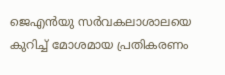ജെഎന്‍യു സര്‍വകലാശാലയെ കുറിച്ച് മോശമായ പ്രതികരണം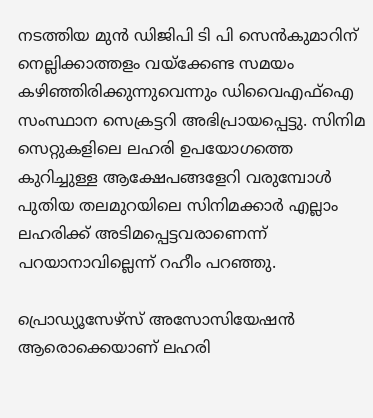നടത്തിയ മുന്‍ ഡിജിപി ടി പി സെന്‍കുമാറിന് നെല്ലിക്കാത്തളം വയ്ക്കേണ്ട സമയം കഴിഞ്ഞിരിക്കുന്നുവെന്നും ഡിവൈഎഫ്ഐ സംസ്ഥാന സെക്രട്ടറി അഭിപ്രായപ്പെട്ടു. സിനിമ സെറ്റുകളിലെ ലഹരി ഉപയോഗത്തെ കുറിച്ചുള്ള ആക്ഷേപങ്ങളേറി വരുമ്പോള്‍ പുതിയ തലമുറയിലെ സിനിമക്കാര്‍ എല്ലാം ലഹരിക്ക് അടിമപ്പെട്ടവരാണെന്ന് പറയാനാവില്ലെന്ന് റഹീം പറഞ്ഞു.

പ്രൊഡ്യൂസേഴ്സ് അസോസിയേഷന്‍ ആരൊക്കെയാണ് ലഹരി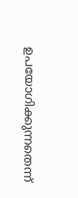ഉപയോഗിക്കുന്നതെന്ന്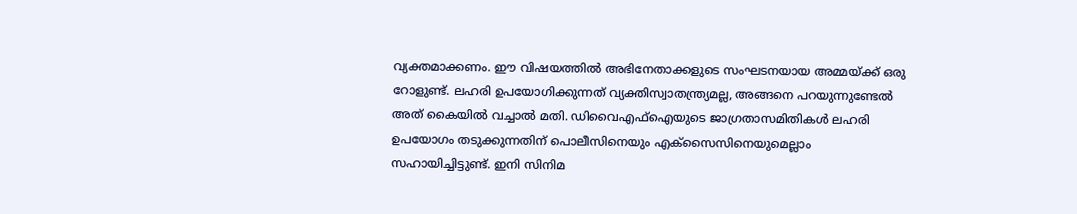വ്യക്തമാക്കണം. ഈ വിഷയത്തില്‍ അഭിനേതാക്കളുടെ സംഘടനയായ അമ്മയ്ക്ക് ഒരു റോളുണ്ട്. ലഹരി ഉപയോഗിക്കുന്നത് വ്യക്തിസ്വാതന്ത്ര്യമല്ല, അങ്ങനെ പറയുന്നുണ്ടേല്‍ അത് കൈയില്‍ വച്ചാല്‍ മതി. ഡിവൈഎഫ്ഐയുടെ ജാഗ്രതാസമിതികള്‍ ലഹരി ഉപയോഗം തടുക്കുന്നതിന് പൊലീസിനെയും എക്സൈസിനെയുമെല്ലാം സഹായിച്ചിട്ടുണ്ട്. ഇനി സിനിമ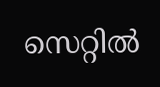സെറ്റില്‍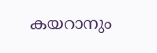കയറാനും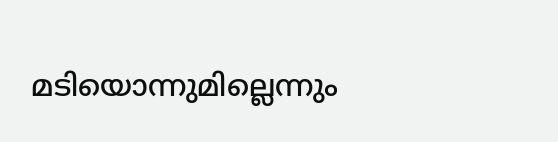മടിയൊന്നുമില്ലെന്നും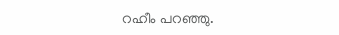റഹീം പറഞ്ഞു.